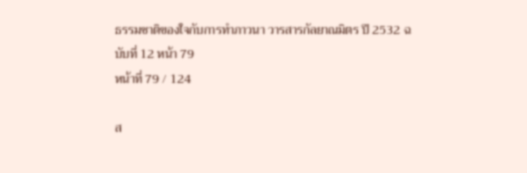ธรรมชาติของใจกับการทำภาวนา วารสารกัลยาณมิตร ปี 2532 ฉบับที่ 12 หน้า 79
หน้าที่ 79 / 124

ส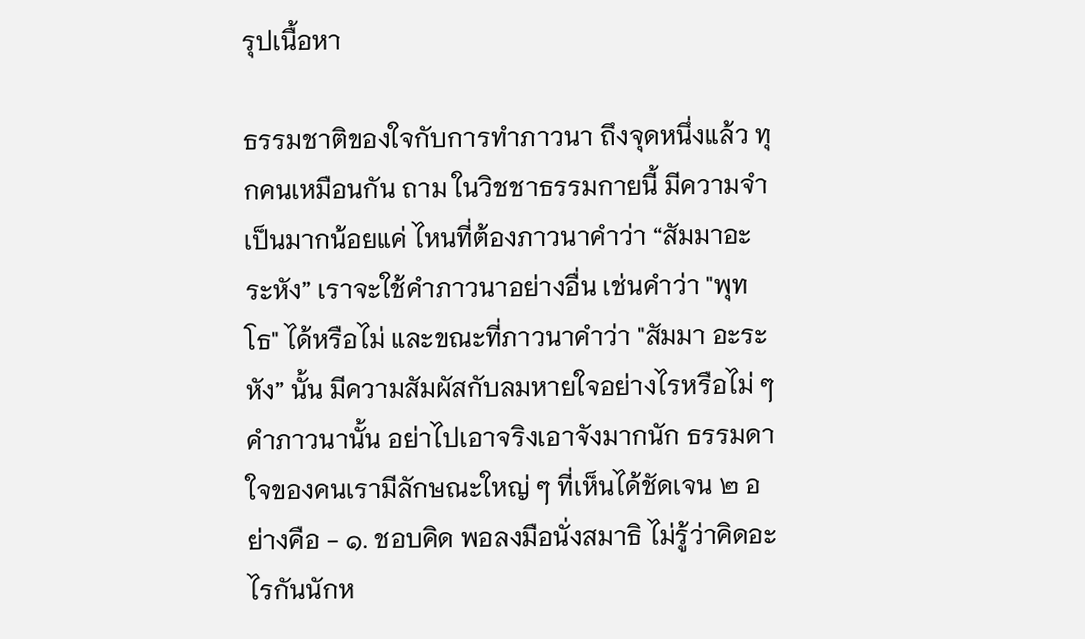รุปเนื้อหา

ธรรมชาติของใจกับการทําภาวนา ถึงจุดหนึ่งแล้ว ทุกคนเหมือนกัน ถาม ในวิชชาธรรมกายนี้ มีความจำเป็นมากน้อยแค่ ไหนที่ต้องภาวนาคำว่า “สัมมาอะระหัง” เราจะใช้คำภาวนาอย่างอื่น เช่นคำว่า "พุทโธ" ได้หรือไม่ และขณะที่ภาวนาคำว่า "สัมมา อะระหัง” นั้น มีความสัมผัสกับลมหายใจอย่างไรหรือไม่ ๆ คำภาวนานั้น อย่าไปเอาจริงเอาจังมากนัก ธรรมดา ใจของคนเรามีลักษณะใหญ่ ๆ ที่เห็นได้ชัดเจน ๒ อย่างคือ - ๑. ชอบคิด พอลงมือนั่งสมาธิ ไม่รู้ว่าคิดอะไรกันนักห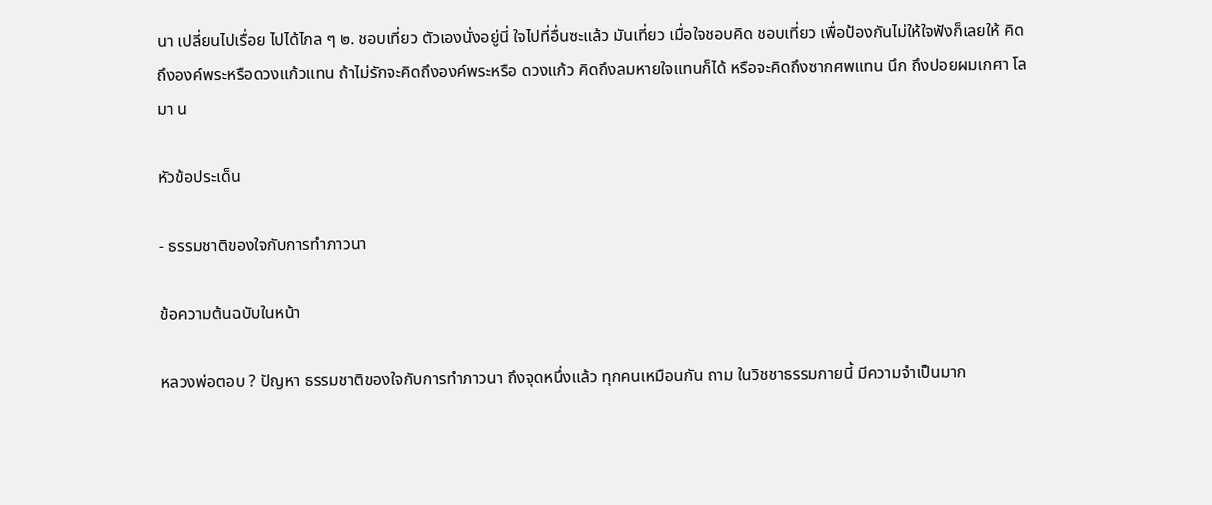นา เปลี่ยนไปเรื่อย ไปได้ไกล ๆ ๒. ชอบเที่ยว ตัวเองนั่งอยู่นี่ ใจไปที่อื่นซะแล้ว มันเที่ยว เมื่อใจชอบคิด ชอบเที่ยว เพื่อป้องกันไม่ให้ใจฟังก็เลยให้ คิดถึงองค์พระหรือดวงแก้วแทน ถ้าไม่รักจะคิดถึงองค์พระหรือ ดวงแก้ว คิดถึงลมหายใจแทนก็ได้ หรือจะคิดถึงซากศพแทน นึก ถึงปอยผมเกศา โลมา น

หัวข้อประเด็น

- ธรรมชาติของใจกับการทำภาวนา

ข้อความต้นฉบับในหน้า

หลวงพ่อตอบ ? ปัญหา ธรรมชาติของใจกับการทําภาวนา ถึงจุดหนึ่งแล้ว ทุกคนเหมือนกัน ถาม ในวิชชาธรรมกายนี้ มีความจำเป็นมาก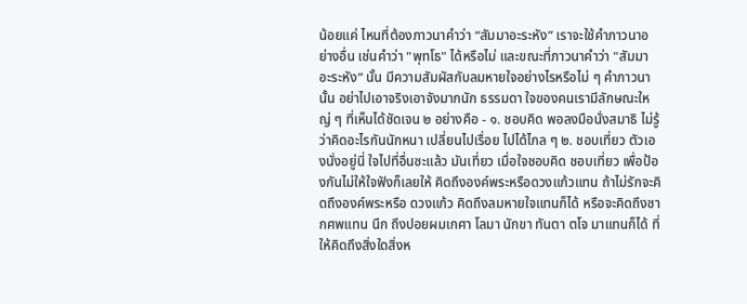น้อยแค่ ไหนที่ต้องภาวนาคำว่า “สัมมาอะระหัง” เราจะใช้คำภาวนาอย่างอื่น เช่นคำว่า "พุทโธ" ได้หรือไม่ และขณะที่ภาวนาคำว่า "สัมมา อะระหัง” นั้น มีความสัมผัสกับลมหายใจอย่างไรหรือไม่ ๆ คำภาวนานั้น อย่าไปเอาจริงเอาจังมากนัก ธรรมดา ใจของคนเรามีลักษณะใหญ่ ๆ ที่เห็นได้ชัดเจน ๒ อย่างคือ - ๑. ชอบคิด พอลงมือนั่งสมาธิ ไม่รู้ว่าคิดอะไรกันนักหนา เปลี่ยนไปเรื่อย ไปได้ไกล ๆ ๒. ชอบเที่ยว ตัวเองนั่งอยู่นี่ ใจไปที่อื่นซะแล้ว มันเที่ยว เมื่อใจชอบคิด ชอบเที่ยว เพื่อป้องกันไม่ให้ใจฟังก็เลยให้ คิดถึงองค์พระหรือดวงแก้วแทน ถ้าไม่รักจะคิดถึงองค์พระหรือ ดวงแก้ว คิดถึงลมหายใจแทนก็ได้ หรือจะคิดถึงซากศพแทน นึก ถึงปอยผมเกศา โลมา นักขา ทันตา ตโจ มาแทนก็ได้ ที่ให้คิดถึงสิ่งใดสิ่งห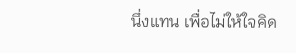นึ่งแทน เพื่อไม่ให้ใจคิด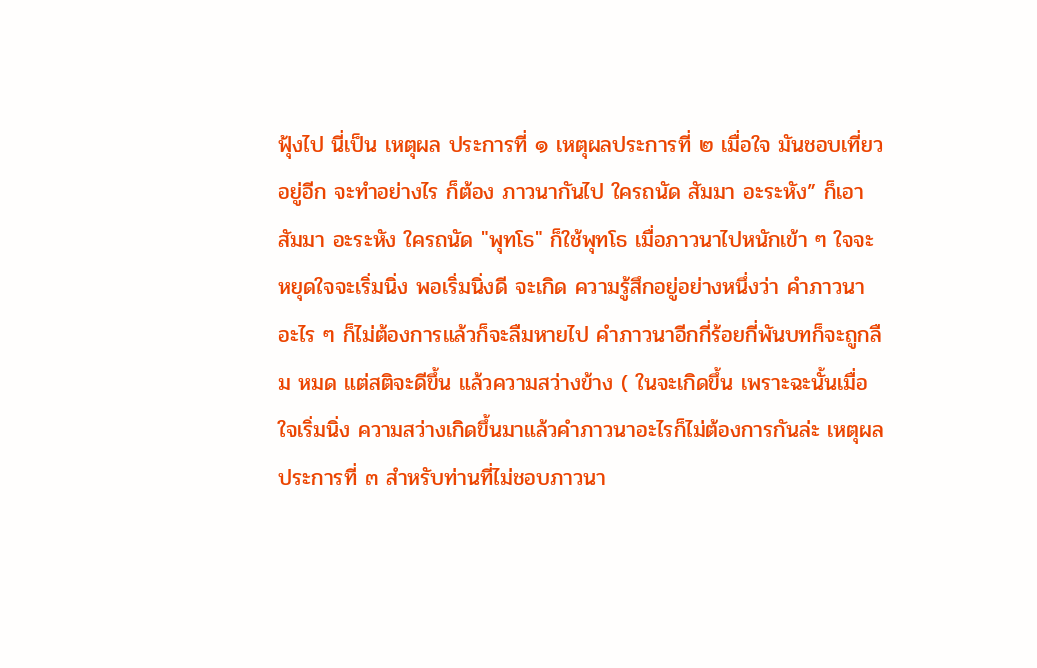ฟุ้งไป นี่เป็น เหตุผล ประการที่ ๑ เหตุผลประการที่ ๒ เมื่อใจ มันชอบเที่ยวอยู่อีก จะทำอย่างไร ก็ต้อง ภาวนากันไป ใครถนัด สัมมา อะระหัง” ก็เอา สัมมา อะระหัง ใครถนัด "พุทโธ" ก็ใช้พุทโธ เมื่อภาวนาไปหนักเข้า ๆ ใจจะหยุดใจจะเริ่มนิ่ง พอเริ่มนิ่งดี จะเกิด ความรู้สึกอยู่อย่างหนึ่งว่า คำภาวนา อะไร ๆ ก็ไม่ต้องการแล้วก็จะลืมหายไป คำภาวนาอีกกี่ร้อยกี่พันบทก็จะถูกลืม หมด แต่สติจะดีขึ้น แล้วความสว่างข้าง ( ในจะเกิดขึ้น เพราะฉะนั้นเมื่อใจเริ่มนิ่ง ความสว่างเกิดขึ้นมาแล้วคำภาวนาอะไรก็ไม่ต้องการกันล่ะ เหตุผลประการที่ ๓ สำหรับท่านที่ไม่ชอบภาวนา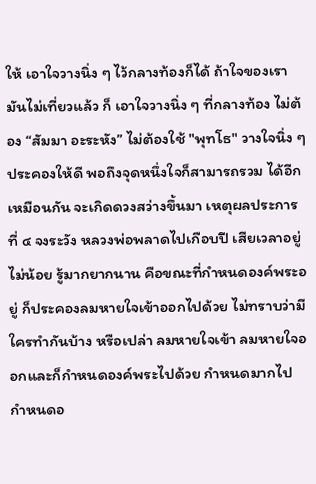ให้ เอาใจวางนิ่ง ๆ ไว้กลางท้องก็ได้ ถ้าใจของเรามันไม่เที่ยวแล้ว ก็ เอาใจวางนิ่ง ๆ ที่กลางท้อง ไม่ต้อง “สัมมา อะระหัง” ไม่ต้องใช้ "พุทโธ" วางใจนิ่ง ๆ ประคองให้ดี พอถึงจุดหนึ่งใจก็สามารถรวม ได้อีกเหมือนกัน จะเกิดดวงสว่างขึ้นมา เหตุผลประการที่ ๔ จงระวัง หลวงพ่อพลาดไปเกือบปี เสียเวลาอยู่ไม่น้อย รู้มากยากนาน คือขณะที่กำหนดองค์พระอยู่ ก็ประคองลมหายใจเข้าออกไปด้วย ไม่ทราบว่ามีใครทำกันบ้าง หรือเปล่า ลมหายใจเข้า ลมหายใจออกและก็กำหนดองค์พระไปด้วย กำหนดมากไป กำหนดอ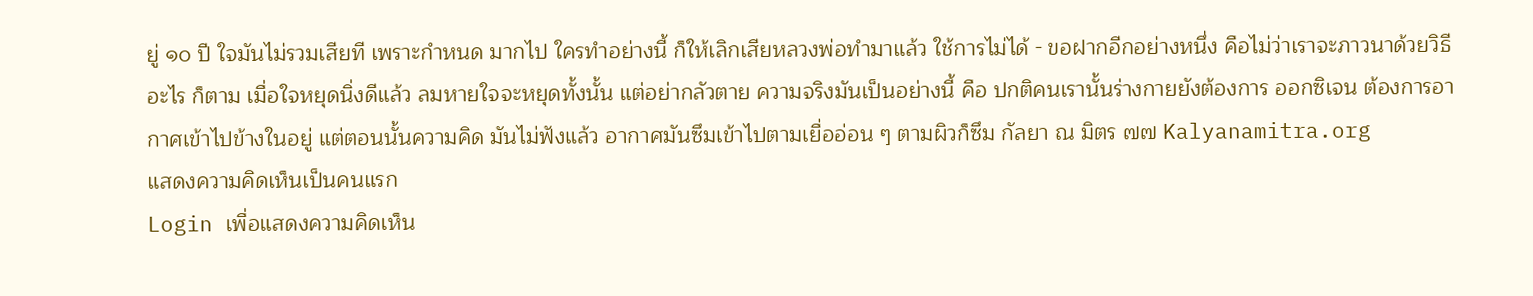ยู่ ๑๐ ปี ใจมันไม่รวมเสียที เพราะกำหนด มากไป ใครทำอย่างนี้ ก็ให้เลิกเสียหลวงพ่อทำมาแล้ว ใช้การไม่ได้ - ขอฝากอีกอย่างหนึ่ง คือไม่ว่าเราจะภาวนาด้วยวิธีอะไร ก็ตาม เมื่อใจหยุดนิ่งดีแล้ว ลมหายใจจะหยุดทั้งนั้น แต่อย่ากลัวตาย ความจริงมันเป็นอย่างนี้ คือ ปกติคนเรานั้นร่างกายยังต้องการ ออกซิเจน ต้องการอากาศเข้าไปข้างในอยู่ แต่ตอนนั้นความคิด มันไม่ฟังแล้ว อากาศมันซึมเข้าไปตามเยื่ออ่อน ๆ ตามผิวก็ซึม กัลยา ณ มิตร ๗๗ Kalyanamitra.org
แสดงความคิดเห็นเป็นคนแรก
Login เพื่อแสดงความคิดเห็น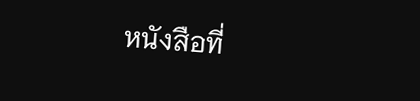หนังสือที่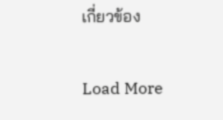เกี่ยวข้อง

Load More